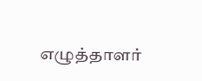எழுத்தாளர்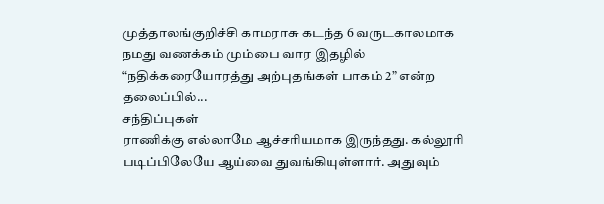முத்தாலங்குறிச்சி காமராசு கடந்த 6 வருடகாலமாக நமது வணக்கம் மும்பை வார இதழில் “நதிக்கரையோரத்து அற்புதங்கள் பாகம் 2” என்ற தலைப்பில்...
சந்திப்புகள்
ராணிக்கு எல்லாமே ஆச்சரியமாக இருந்தது. கல்லூரி படிப்பிலேயே ஆய்வை துவங்கியுள்ளார். அதுவும்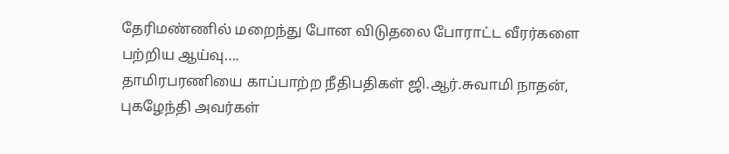தேரிமண்ணில் மறைந்து போன விடுதலை போராட்ட வீரர்களை பற்றிய ஆய்வு....
தாமிரபரணியை காப்பாற்ற நீதிபதிகள் ஜி.ஆர்.சுவாமி நாதன், புகழேந்தி அவர்கள்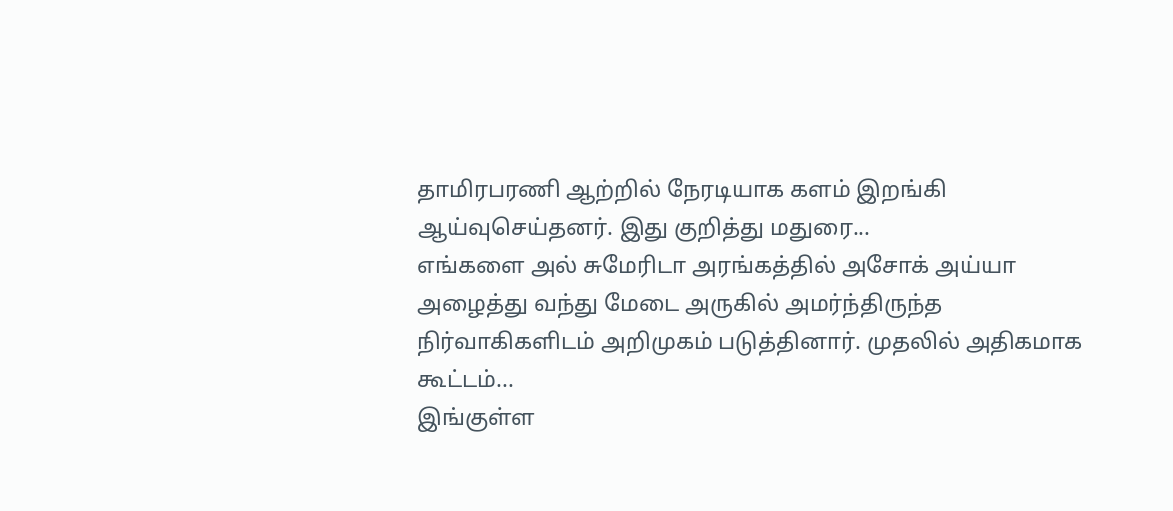தாமிரபரணி ஆற்றில் நேரடியாக களம் இறங்கி ஆய்வுசெய்தனர். இது குறித்து மதுரை...
எங்களை அல் சுமேரிடா அரங்கத்தில் அசோக் அய்யா அழைத்து வந்து மேடை அருகில் அமர்ந்திருந்த நிர்வாகிகளிடம் அறிமுகம் படுத்தினார். முதலில் அதிகமாக கூட்டம்...
இங்குள்ள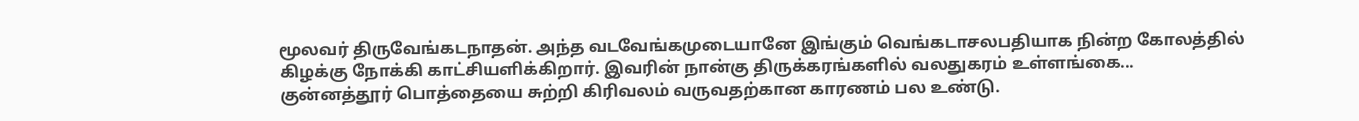மூலவர் திருவேங்கடநாதன். அந்த வடவேங்கமுடையானே இங்கும் வெங்கடாசலபதியாக நின்ற கோலத்தில் கிழக்கு நோக்கி காட்சியளிக்கிறார். இவரின் நான்கு திருக்கரங்களில் வலதுகரம் உள்ளங்கை...
குன்னத்தூர் பொத்தையை சுற்றி கிரிவலம் வருவதற்கான காரணம் பல உண்டு.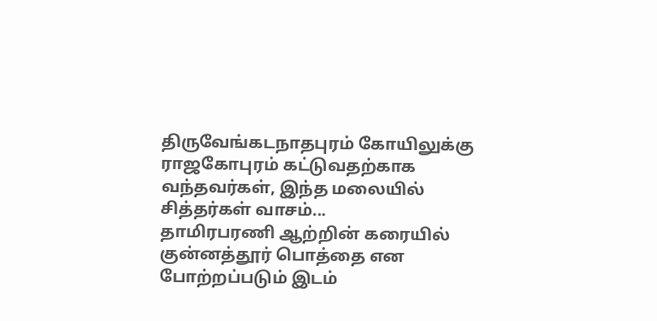திருவேங்கடநாதபுரம் கோயிலுக்கு ராஜகோபுரம் கட்டுவதற்காக வந்தவர்கள், இந்த மலையில் சித்தர்கள் வாசம்...
தாமிரபரணி ஆற்றின் கரையில் குன்னத்தூர் பொத்தை என போற்றப்படும் இடம்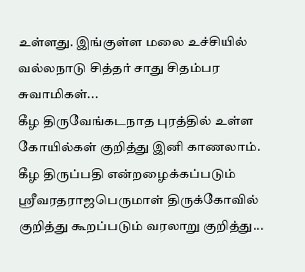உள்ளது. இங்குள்ள மலை உச்சியில் வல்லநாடு சித்தர் சாது சிதம்பர சுவாமிகள்...
கீழ திருவேங்கடநாத புரத்தில் உள்ள கோயில்கள் குறித்து இனி காணலாம். கீழ திருப்பதி என்றழைக்கப்படும் ஸ்ரீவரதராஜபெருமாள் திருக்கோவில் குறித்து கூறப்படும் வரலாறு குறித்து...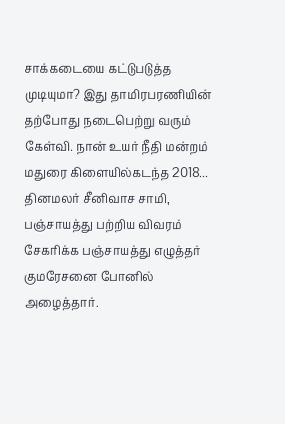சாக்கடையை கட்டுபடுத்த முடியுமா? இது தாமிரபரணியின் தற்போது நடைபெற்று வரும் கேள்வி. நான் உயர் நீதி மன்றம் மதுரை கிளையில்கடந்த 2018...
தினமலர் சீனிவாச சாமி, பஞ்சாயத்து பற்றிய விவரம் சேகரிக்க பஞ்சாயத்து எழுத்தர் குமரேசனை போனில் அழைத்தார்.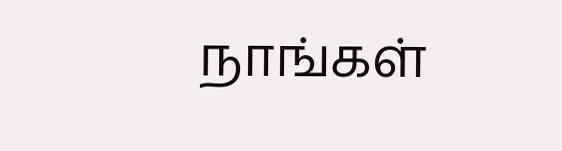நாங்கள்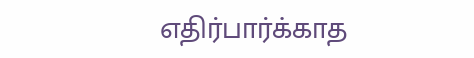எதிர்பார்க்காத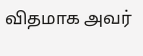விதமாக அவர்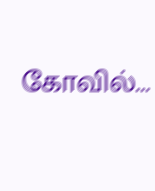கோவில்...